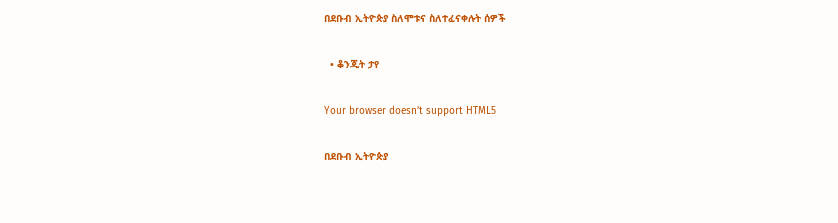በደቡብ ኢትዮጵያ ስለሞቱና ስለተፈናቀሉት ሰዎች

  • ቆንጂት ታየ

Your browser doesn’t support HTML5

በደቡብ ኢትዮጵያ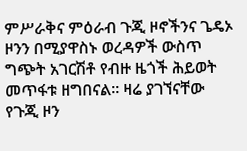ምሥራቅና ምዕራብ ጉጂ ዞኖችንና ጌዴኦ ዞንን በሚያዋስኑ ወረዳዎች ውስጥ ግጭት አገርሽቶ የብዙ ዜጎች ሕይወት መጥፋቱ ዘግበናል። ዛሬ ያገኘናቸው የጉጂ ዞን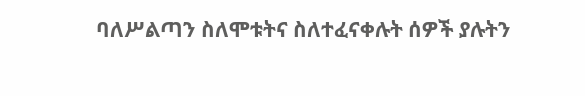ባለሥልጣን ስለሞቱትና ስለተፈናቀሉት ሰዎች ያሉትን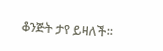ቆንጅት ታየ ይዛለች፡፡